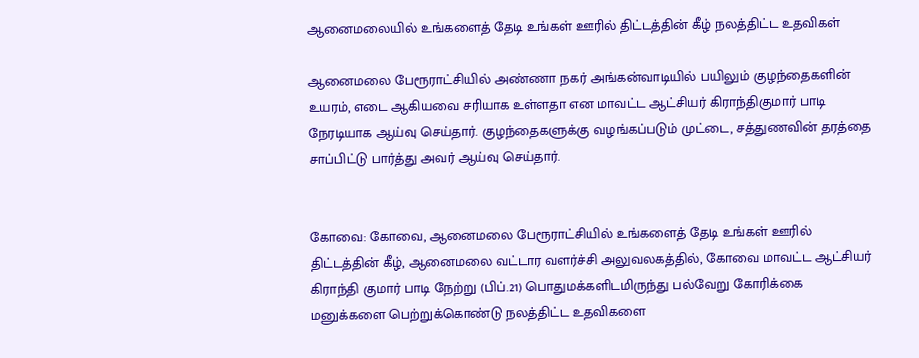ஆனைமலையில் உங்களைத் தேடி உங்கள் ஊரில் திட்டத்தின் கீழ் நலத்திட்ட உதவிகள்

ஆனைமலை பேரூராட்சியில் அண்ணா நகர் அங்கன்வாடியில் பயிலும் குழந்தைகளின் உயரம், எடை ஆகியவை சரியாக உள்ளதா என மாவட்ட ஆட்சியர் கிராந்திகுமார் பாடி நேரடியாக ஆய்வு செய்தார். குழந்தைகளுக்கு வழங்கப்படும் முட்டை, சத்துணவின் தரத்தை சாப்பிட்டு பார்த்து அவர் ஆய்வு செய்தார்.


கோவை: கோவை, ஆனைமலை பேரூராட்சியில் உங்களைத் தேடி உங்கள் ஊரில் திட்டத்தின் கீழ், ஆனைமலை வட்டார வளர்ச்சி அலுவலகத்தில், கோவை மாவட்ட ஆட்சியர் கிராந்தி குமார் பாடி நேற்று (பிப்.21) பொதுமக்களிடமிருந்து பல்வேறு கோரிக்கை மனுக்களை பெற்றுக்கொண்டு நலத்திட்ட உதவிகளை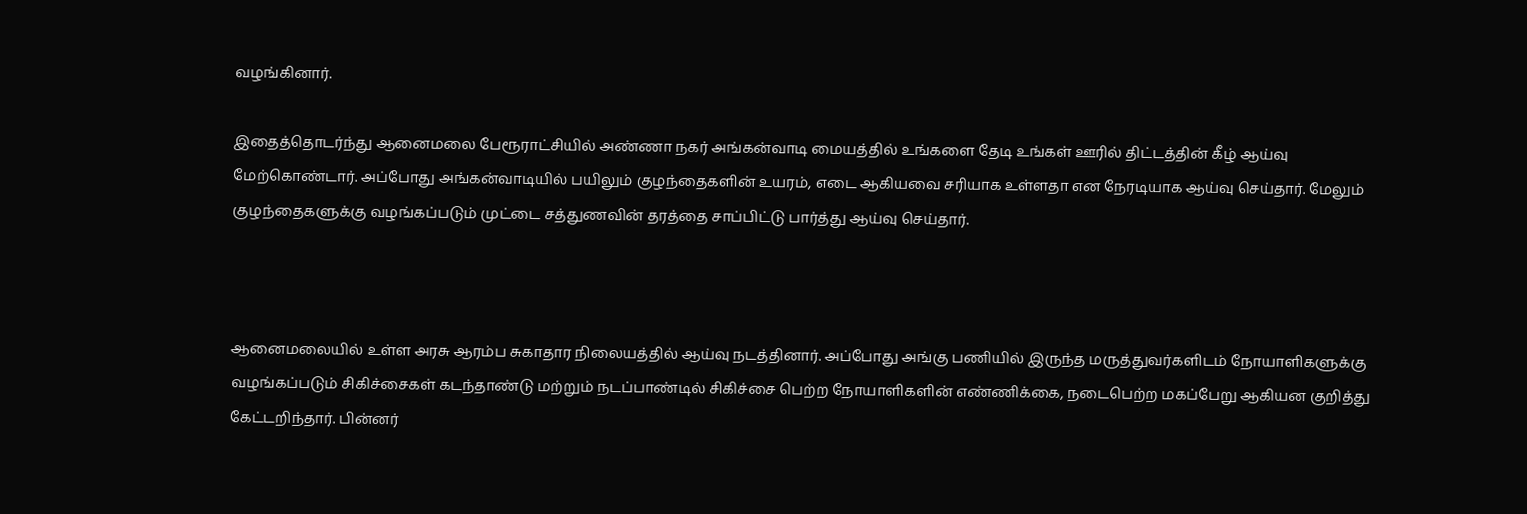வழங்கினார்.

இதைத்தொடர்ந்து ஆனைமலை பேரூராட்சியில் அண்ணா நகர் அங்கன்வாடி மையத்தில் உங்களை தேடி உங்கள் ஊரில் திட்டத்தின் கீழ் ஆய்வு மேற்கொண்டார். அப்போது அங்கன்வாடியில் பயிலும் குழந்தைகளின் உயரம், எடை ஆகியவை சரியாக உள்ளதா என நேரடியாக ஆய்வு செய்தார். மேலும் குழந்தைகளுக்கு வழங்கப்படும் முட்டை சத்துணவின் தரத்தை சாப்பிட்டு பார்த்து ஆய்வு செய்தார்.



ஆனைமலையில் உள்ள அரசு ஆரம்ப சுகாதார நிலையத்தில் ஆய்வு நடத்தினார். அப்போது அங்கு பணியில் இருந்த மருத்துவர்களிடம் நோயாளிகளுக்கு வழங்கப்படும் சிகிச்சைகள் கடந்தாண்டு மற்றும் நடப்பாண்டில் சிகிச்சை பெற்ற நோயாளிகளின் எண்ணிக்கை, நடைபெற்ற மகப்பேறு ஆகியன குறித்து கேட்டறிந்தார். பின்னர்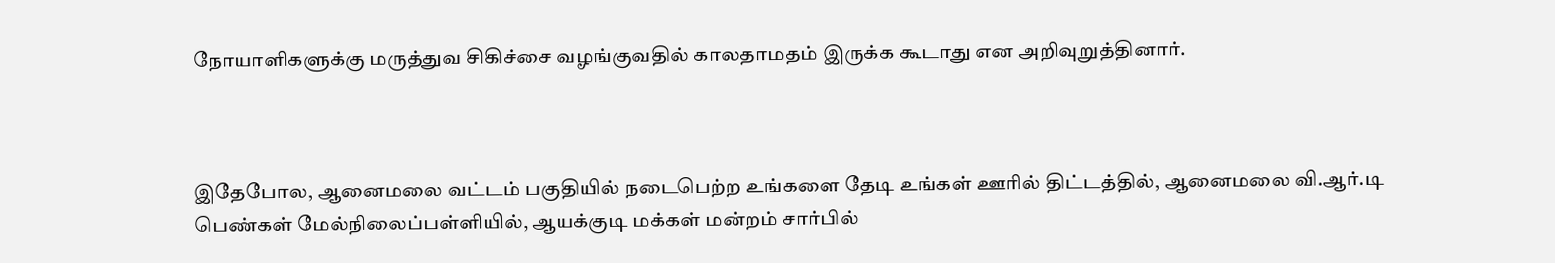நோயாளிகளுக்கு மருத்துவ சிகிச்சை வழங்குவதில் காலதாமதம் இருக்க கூடாது என அறிவுறுத்தினார்.



இதேபோல, ஆனைமலை வட்டம் பகுதியில் நடைபெற்ற உங்களை தேடி உங்கள் ஊரில் திட்டத்தில், ஆனைமலை வி.ஆர்.டி பெண்கள் மேல்நிலைப்பள்ளியில், ஆயக்குடி மக்கள் மன்றம் சார்பில்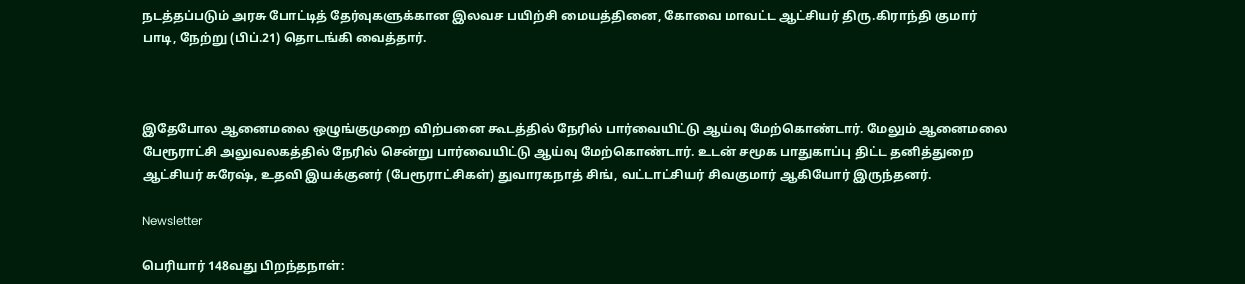நடத்தப்படும் அரசு போட்டித் தேர்வுகளுக்கான இலவச பயிற்சி மையத்தினை, கோவை மாவட்ட ஆட்சியர் திரு.கிராந்தி குமார் பாடி, நேற்று (பிப்.21) தொடங்கி வைத்தார்.



இதேபோல ஆனைமலை ஒழுங்குமுறை விற்பனை கூடத்தில் நேரில் பார்வையிட்டு ஆய்வு மேற்கொண்டார். மேலும் ஆனைமலை பேரூராட்சி அலுவலகத்தில் நேரில் சென்று பார்வையிட்டு ஆய்வு மேற்கொண்டார். உடன் சமூக பாதுகாப்பு திட்ட தனித்துறை ஆட்சியர் சுரேஷ், உதவி இயக்குனர் (பேரூராட்சிகள்) துவாரகநாத் சிங், வட்டாட்சியர் சிவகுமார் ஆகியோர் இருந்தனர்.

Newsletter

பெரியார் 148வது பிறந்தநாள்: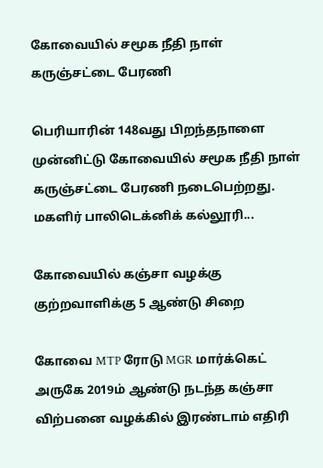கோவையில் சமூக நீதி நாள் கருஞ்சட்டை பேரணி

பெரியாரின் 148வது பிறந்தநாளை முன்னிட்டு கோவையில் சமூக நீதி நாள் கருஞ்சட்டை பேரணி நடைபெற்றது. மகளிர் பாலிடெக்னிக் கல்லூரி...

கோவையில் கஞ்சா வழக்கு குற்றவாளிக்கு 5 ஆண்டு சிறை

கோவை MTP ரோடு MGR மார்க்கெட் அருகே 2019ம் ஆண்டு நடந்த கஞ்சா விற்பனை வழக்கில் இரண்டாம் எதிரி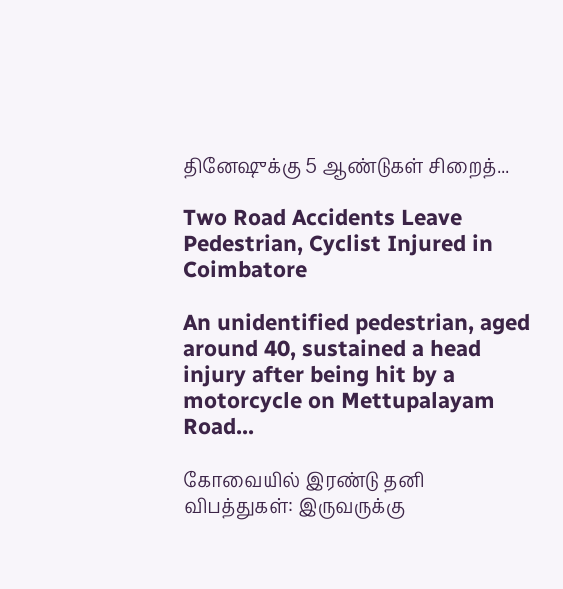தினேஷுக்கு 5 ஆண்டுகள் சிறைத்...

Two Road Accidents Leave Pedestrian, Cyclist Injured in Coimbatore

An unidentified pedestrian, aged around 40, sustained a head injury after being hit by a motorcycle on Mettupalayam Road...

கோவையில் இரண்டு தனி விபத்துகள்: இருவருக்கு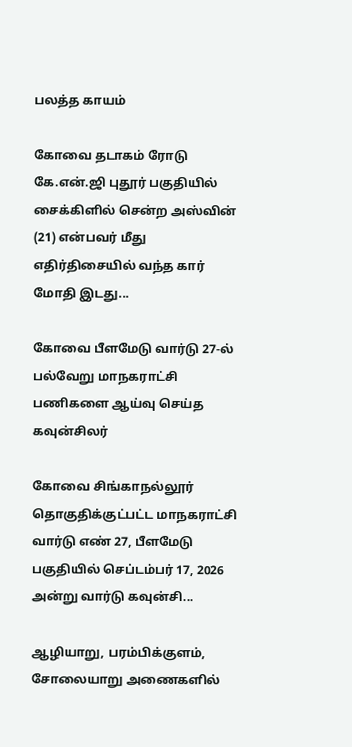பலத்த காயம்

கோவை தடாகம் ரோடு கே.என்.ஜி புதூர் பகுதியில் சைக்கிளில் சென்ற அஸ்வின் (21) என்பவர் மீது எதிர்திசையில் வந்த கார் மோதி இடது...

கோவை பீளமேடு வார்டு 27-ல் பல்வேறு மாநகராட்சி பணிகளை ஆய்வு செய்த கவுன்சிலர்

கோவை சிங்காநல்லூர் தொகுதிக்குட்பட்ட மாநகராட்சி வார்டு எண் 27, பீளமேடு பகுதியில் செப்டம்பர் 17, 2026 அன்று வார்டு கவுன்சி...

ஆழியாறு, பரம்பிக்குளம், சோலையாறு அணைகளில்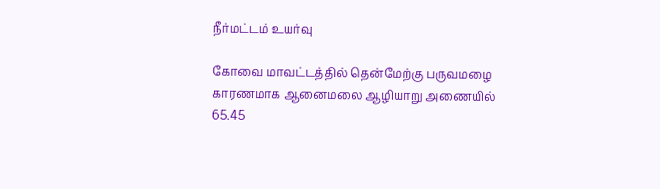நீர்மட்டம் உயர்வு

கோவை மாவட்டத்தில் தென்மேற்கு பருவமழை காரணமாக ஆனைமலை ஆழியாறு அணையில் 65.45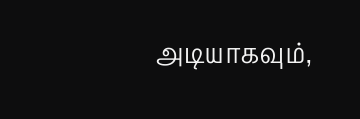அடியாகவும்,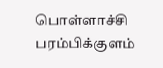பொள்ளாச்சி பரம்பிக்குளம்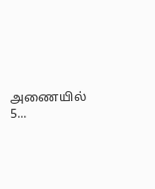அணையில் 5...